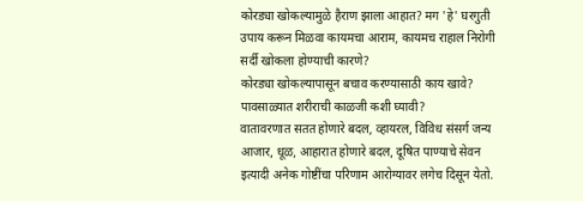कोरड्या खोकल्यामुळे हैराण झाला आहात? मग 'हे' घरगुती उपाय करून मिळवा कायमचा आराम, कायमच राहाल निरोगी
सर्दी खोकला होण्याची कारणे?
कोरड्या खोकल्यापासून बचाव करण्यासाठी काय खावे?
पावसाळ्यात शरीराची काळजी कशी घ्यावी?
वातावरणात सतत होणारे बदल, व्हायरल, विविध संसर्ग जन्य आजार, धूळ, आहारात होणारे बदल, दूषित पाण्याचे सेवन इत्यादी अनेक गोष्टींचा परिणाम आरोग्यावर लगेच दिसून येतो.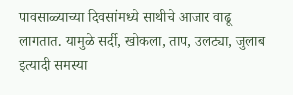पावसाळ्याच्या दिवसांमध्ये साथीचे आजार वाढू लागतात. यामुळे सर्दी, खोकला, ताप, उलट्या, जुलाब इत्यादी समस्या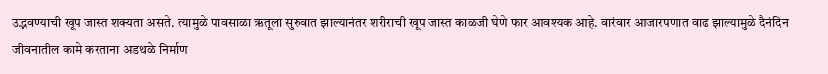उद्भवण्याची खूप जास्त शक्यता असते. त्यामुळे पावसाळा ऋतूला सुरुवात झाल्यानंतर शरीराची खूप जास्त काळजी घेणे फार आवश्यक आहे. वारंवार आजारपणात वाढ झाल्यामुळे दैनंदिन जीवनातील कामे करताना अडथळे निर्माण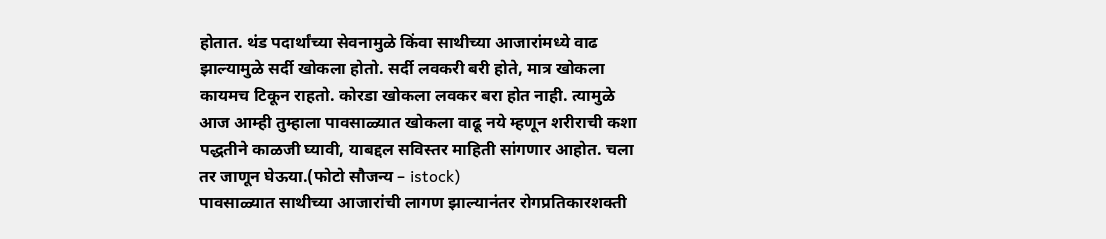होतात. थंड पदार्थांच्या सेवनामुळे किंवा साथीच्या आजारांमध्ये वाढ झाल्यामुळे सर्दी खोकला होतो. सर्दी लवकरी बरी होते, मात्र खोकला कायमच टिकून राहतो. कोरडा खोकला लवकर बरा होत नाही. त्यामुळे आज आम्ही तुम्हाला पावसाळ्यात खोकला वाढू नये म्हणून शरीराची कशा पद्धतीने काळजी घ्यावी, याबद्दल सविस्तर माहिती सांगणार आहोत. चला तर जाणून घेऊया.(फोटो सौजन्य – istock)
पावसाळ्यात साथीच्या आजारांची लागण झाल्यानंतर रोगप्रतिकारशक्ती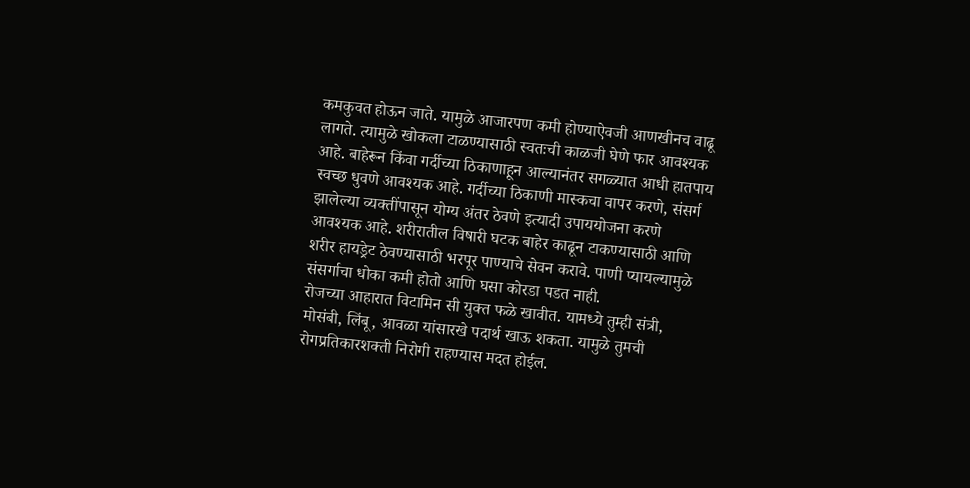कमकुवत होऊन जाते. यामुळे आजारपण कमी होण्याऐवजी आणखीनच वाढू लागते. त्यामुळे खोकला टाळण्यासाठी स्वतःची काळजी घेणे फार आवश्यक आहे. बाहेरून किंवा गर्दीच्या ठिकाणाहून आल्यानंतर सगळ्यात आधी हातपाय स्वच्छ धुवणे आवश्यक आहे. गर्दीच्या ठिकाणी मास्कचा वापर करणे, संसर्ग झालेल्या व्यक्तींपासून योग्य अंतर ठेवणे इत्यादी उपाययोजना करणे आवश्यक आहे. शरीरातील विषारी घटक बाहेर काढून टाकण्यासाठी आणि शरीर हायड्रेट ठेवण्यासाठी भरपूर पाण्याचे सेवन करावे. पाणी प्यायल्यामुळे संसर्गाचा धोका कमी होतो आणि घसा कोरडा पडत नाही.
रोजच्या आहारात विटामिन सी युक्त फळे खावीत. यामध्ये तुम्ही संत्री, मोसंबी, लिंबू, आवळा यांसारखे पदार्थ खाऊ शकता. यामुळे तुमची रोगप्रतिकारशक्ती निरोगी राहण्यास मदत होईल.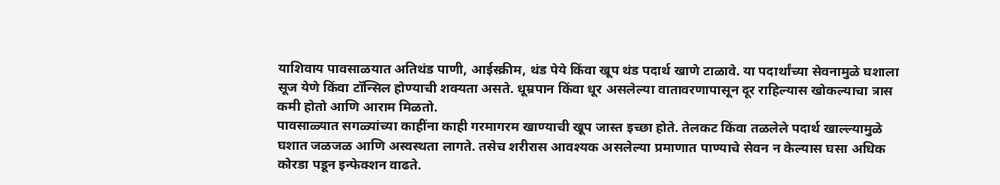याशिवाय पावसाळयात अतिथंड पाणी, आईस्क्रीम, थंड पेये किंवा खूप थंड पदार्थ खाणे टाळावे. या पदार्थांच्या सेवनामुळे घशाला सूज येणे किंवा टॉन्सिल होण्याची शक्यता असते. धूम्रपान किंवा धूर असलेल्या वातावरणापासून दूर राहिल्यास खोकल्याचा त्रास कमी होतो आणि आराम मिळतो.
पावसाळ्यात सगळ्यांच्या काहींना काही गरमागरम खाण्याची खूप जास्त इच्छा होते. तेलकट किंवा तळलेले पदार्थ खाल्ल्यामुळे घशात जळजळ आणि अस्वस्थता लागते. तसेच शरीरास आवश्यक असलेल्या प्रमाणात पाण्याचे सेवन न केल्यास घसा अधिक कोरडा पडून इन्फेक्शन वाढते.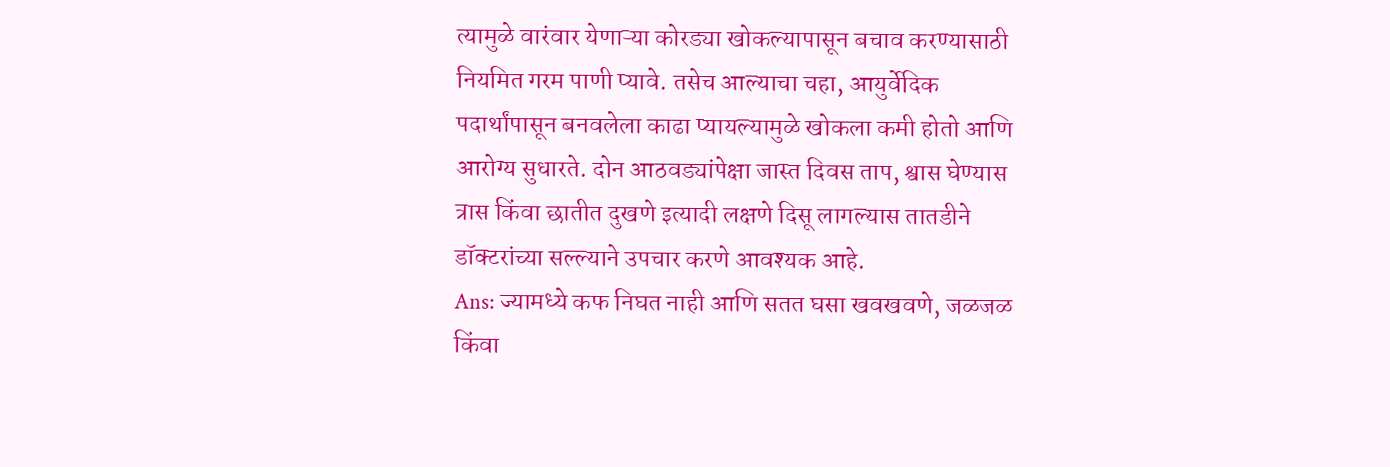त्यामुळे वारंवार येणाऱ्या कोरड्या खोकल्यापासून बचाव करण्यासाठी नियमित गरम पाणी प्यावे. तसेच आल्याचा चहा, आयुर्वेदिक पदार्थांपासून बनवलेला काढा प्यायल्यामुळे खोकला कमी होतो आणि आरोग्य सुधारते. दोन आठवड्यांपेक्षा जास्त दिवस ताप, श्वास घेण्यास त्रास किंवा छातीत दुखणे इत्यादी लक्षणे दिसू लागल्यास तातडीने डॉक्टरांच्या सल्ल्याने उपचार करणे आवश्यक आहे.
Ans: ज्यामध्ये कफ निघत नाही आणि सतत घसा खवखवणे, जळजळ किंवा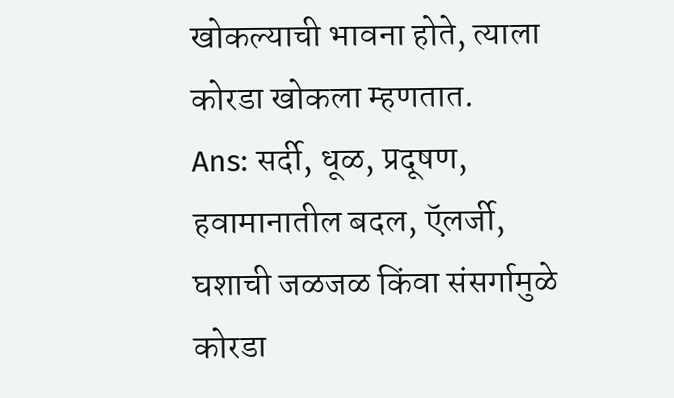खोकल्याची भावना होते, त्याला कोरडा खोकला म्हणतात.
Ans: सर्दी, धूळ, प्रदूषण, हवामानातील बदल, ऍलर्जी, घशाची जळजळ किंवा संसर्गामुळे कोरडा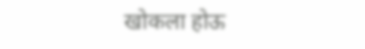खोकला होऊ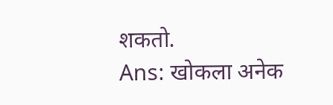शकतो.
Ans: खोकला अनेक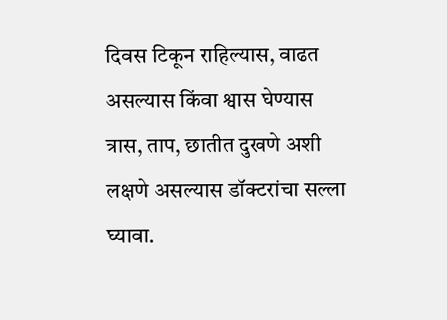दिवस टिकून राहिल्यास, वाढत असल्यास किंवा श्वास घेण्यास त्रास, ताप, छातीत दुखणे अशी लक्षणे असल्यास डॉक्टरांचा सल्ला घ्यावा.